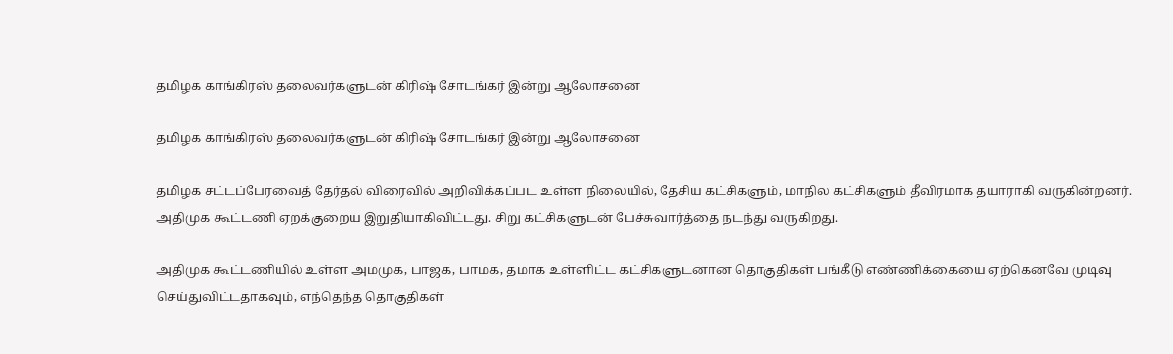தமிழக காங்கிரஸ் தலைவர்களுடன் கிரிஷ் சோடங்கர் இன்று ஆலோசனை

தமிழக காங்கிரஸ் தலைவர்களுடன் கிரிஷ் சோடங்கர் இன்று ஆலோசனை

தமிழக சட்டப்பேரவைத் தேர்தல் விரைவில் அறிவிக்கப்பட உள்ள நிலையில், தேசிய கட்சிகளும், மாநில கட்சிகளும் தீவிரமாக தயாராகி வருகின்றனர். அதிமுக கூட்டணி ஏறக்குறைய இறுதியாகிவிட்டது. சிறு கட்சிகளுடன் பேச்சுவார்த்தை நடந்து வருகிறது.

அதிமுக கூட்டணியில் உள்ள அமமுக, பாஜக, பாமக, தமாக உள்ளிட்ட கட்சிகளுடனான தொகுதிகள் பங்கீடு எண்ணிக்கையை ஏற்கெனவே முடிவு செய்துவிட்டதாகவும், எந்தெந்த தொகுதிகள்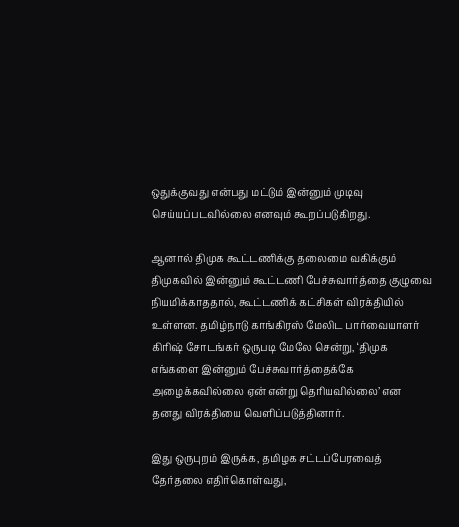ஒதுக்குவது என்பது மட்டும் இன்னும் முடிவு செய்யப்படவில்லை எனவும் கூறப்படுகிறது.

ஆனால் திமுக கூட்டணிக்கு தலைமை வகிக்கும் திமுகவில் இன்னும் கூட்டணி பேச்சுவார்த்தை குழுவை நியமிக்காததால், கூட்டணிக் கட்சிகள் விரக்தியில் உள்ளன. தமிழ்நாடு காங்கிரஸ் மேலிட பார்வையாளர் கிரிஷ் சோடங்கர் ஒருபடி மேலே சென்று, ‘திமுக எங்களை இன்னும் பேச்சுவார்த்தைக்கே அழைக்கவில்லை ஏன் என்று தெரியவில்லை’ என தனது விரக்தியை வெளிப்படுத்தினார்.

இது ஒருபுறம் இருக்க, தமிழக சட்டப்பேரவைத் தேர்தலை எதிர்கொள்வது,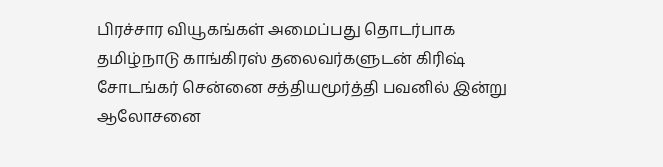பிரச்சார வியூகங்கள் அமைப்பது தொடர்பாக தமிழ்நாடு காங்கிரஸ் தலைவர்களுடன் கிரிஷ் சோடங்கர் சென்னை சத்தியமூர்த்தி பவனில் இன்று ஆலோசனை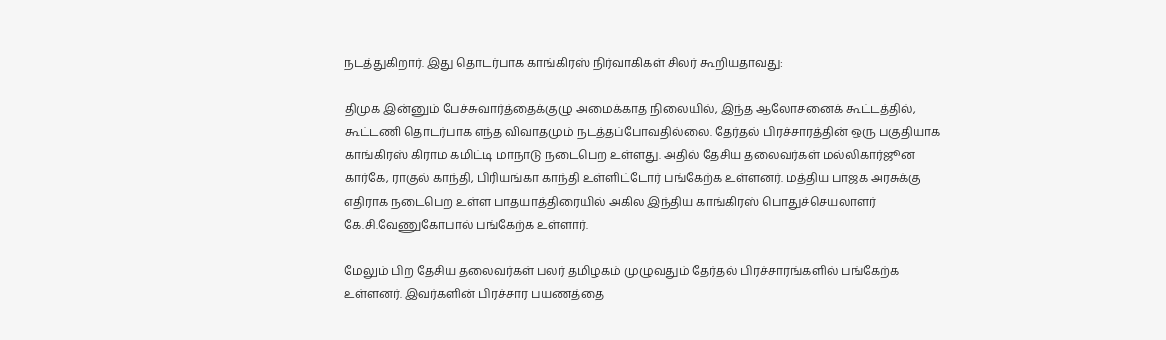நடத்துகிறார். இது தொடர்பாக காங்கிரஸ் நிர்வாகிகள் சிலர் கூறியதாவது:

திமுக இன்னும் பேச்சுவார்த்தைக்குழு அமைக்காத நிலையில், இந்த ஆலோசனைக் கூட்டத்தில், கூட்டணி தொடர்பாக எந்த விவாதமும் நடத்தப்போவதில்லை. தேர்தல் பிரச்சாரத்தின் ஒரு பகுதியாக காங்கிரஸ் கிராம கமிட்டி மாநாடு நடைபெற உள்ளது. அதில் தேசிய தலைவர்கள் மல்லிகார்ஜூன கார்கே, ராகுல் காந்தி, பிரியங்கா காந்தி உள்ளிட்டோர் பங்கேற்க உள்ளனர். மத்திய பாஜக அரசுக்கு எதிராக நடைபெற உள்ள பாதயாத்திரையில் அகில இந்திய காங்கிரஸ் பொதுச்செயலாளர் கே.சி.வேணுகோபால் பங்கேற்க உள்ளார்.

மேலும் பிற தேசிய தலைவர்கள் பலர் தமிழகம் முழுவதும் தேர்தல் பிரச்சாரங்களில் பங்கேற்க உள்ளனர். இவர்களின் பிரச்சார பயணத்தை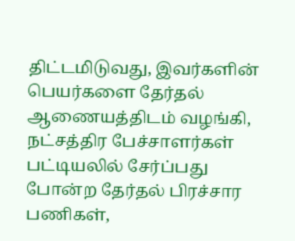திட்டமிடுவது, இவர்களின் பெயர்களை தேர்தல் ஆணையத்திடம் வழங்கி, நட்சத்திர பேச்சாளர்கள் பட்டியலில் சேர்ப்பது போன்ற தேர்தல் பிரச்சார பணிகள்,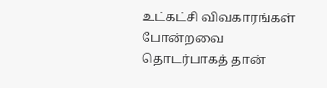உட்கட்சி விவகாரங்கள் போன்றவை தொடர்பாகத் தான்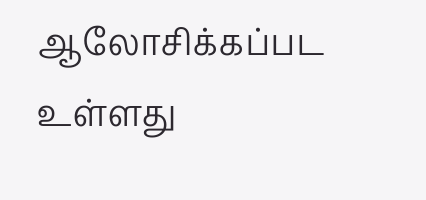ஆலோசிக்கப்பட உள்ளது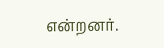என்றனர்.